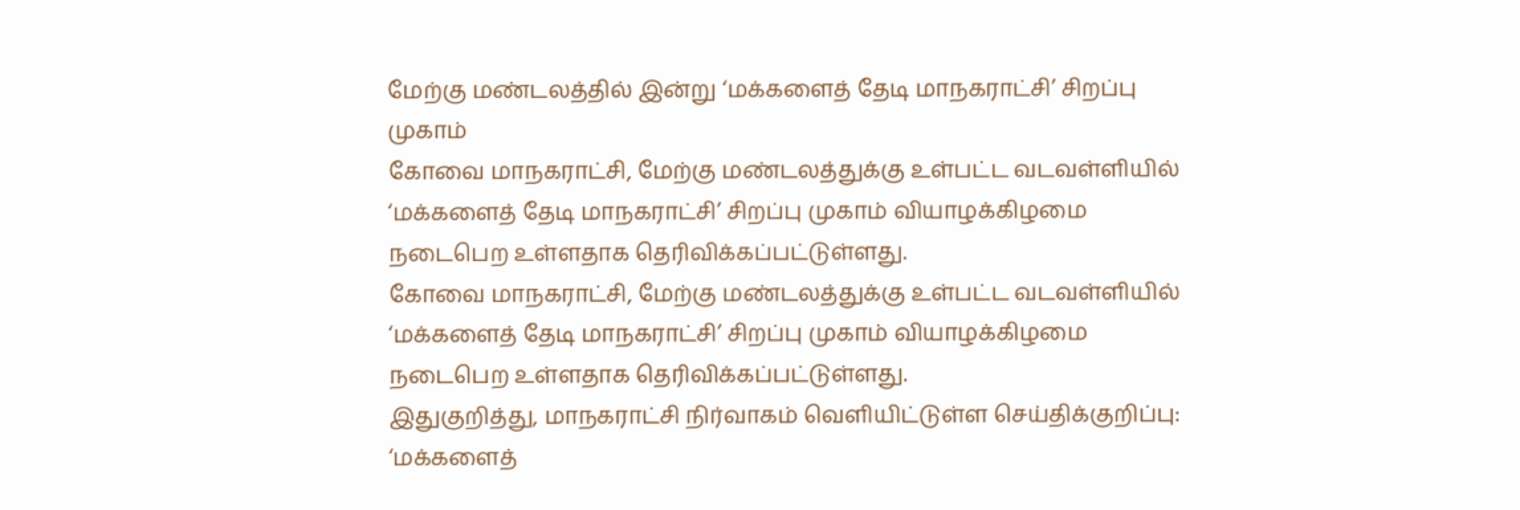மேற்கு மண்டலத்தில் இன்று ‘மக்களைத் தேடி மாநகராட்சி’ சிறப்பு முகாம்
கோவை மாநகராட்சி, மேற்கு மண்டலத்துக்கு உள்பட்ட வடவள்ளியில் ‘மக்களைத் தேடி மாநகராட்சி’ சிறப்பு முகாம் வியாழக்கிழமை நடைபெற உள்ளதாக தெரிவிக்கப்பட்டுள்ளது.
கோவை மாநகராட்சி, மேற்கு மண்டலத்துக்கு உள்பட்ட வடவள்ளியில் ‘மக்களைத் தேடி மாநகராட்சி’ சிறப்பு முகாம் வியாழக்கிழமை நடைபெற உள்ளதாக தெரிவிக்கப்பட்டுள்ளது.
இதுகுறித்து, மாநகராட்சி நிர்வாகம் வெளியிட்டுள்ள செய்திக்குறிப்பு:
‘மக்களைத்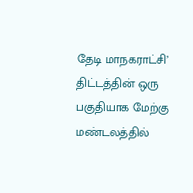தேடி மாநகராட்சி’ திட்டத்தின் ஒரு பகுதியாக மேற்கு மண்டலத்தில்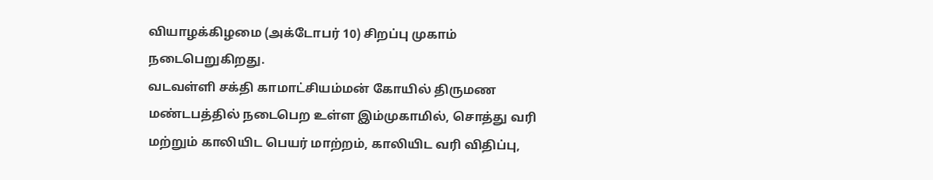வியாழக்கிழமை (அக்டோபர் 10) சிறப்பு முகாம் நடைபெறுகிறது.
வடவள்ளி சக்தி காமாட்சியம்மன் கோயில் திருமண மண்டபத்தில் நடைபெற உள்ள இம்முகாமில், சொத்து வரி மற்றும் காலியிட பெயர் மாற்றம், காலியிட வரி விதிப்பு,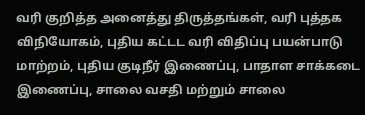வரி குறித்த அனைத்து திருத்தங்கள், வரி புத்தக விநியோகம், புதிய கட்டட வரி விதிப்பு பயன்பாடு மாற்றம், புதிய குடிநீர் இணைப்பு, பாதாள சாக்கடை இணைப்பு, சாலை வசதி மற்றும் சாலை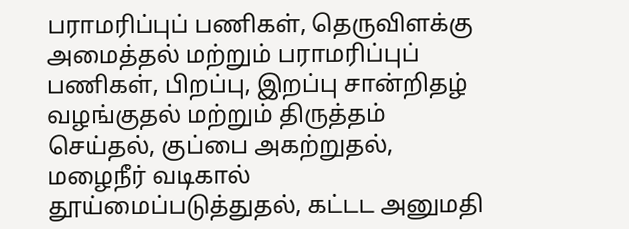பராமரிப்புப் பணிகள், தெருவிளக்கு அமைத்தல் மற்றும் பராமரிப்புப் பணிகள், பிறப்பு, இறப்பு சான்றிதழ் வழங்குதல் மற்றும் திருத்தம் செய்தல், குப்பை அகற்றுதல், மழைநீர் வடிகால் தூய்மைப்படுத்துதல், கட்டட அனுமதி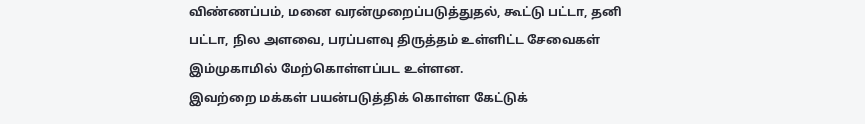விண்ணப்பம், மனை வரன்முறைப்படுத்துதல், கூட்டு பட்டா, தனி பட்டா, நில அளவை, பரப்பளவு திருத்தம் உள்ளிட்ட சேவைகள் இம்முகாமில் மேற்கொள்ளப்பட உள்ளன.
இவற்றை மக்கள் பயன்படுத்திக் கொள்ள கேட்டுக்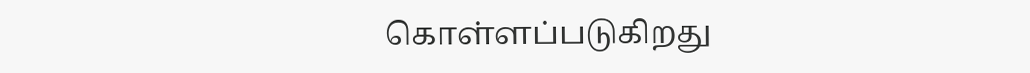கொள்ளப்படுகிறது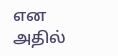என அதில்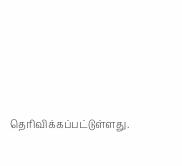தெரிவிக்கப்பட்டுள்ளது.